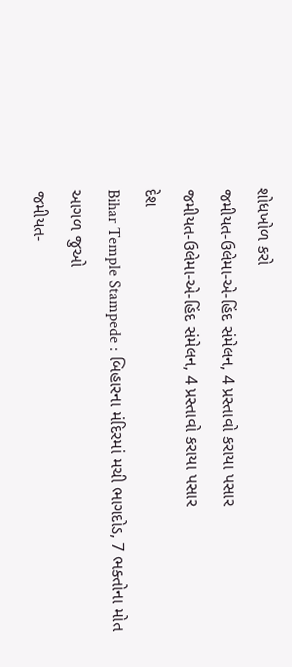શોધખોળ કરો
જમીયત-ઉલેમા-એ-હિંદ સંમેલન, 4 પ્રસ્તાવો કરાયા પસાર
જમીયત-ઉલેમા-એ-હિંદ સંમેલન, 4 પ્રસ્તાવો કરાયા પસાર
દેશ
Bihar Temple Stampede : બિહારના મંદિરમાં મચી ભાગદોડ, 7 ભક્તોના મોત
આગળ જુઓ
જમીયત-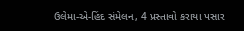ઉલેમા-એ-હિંદ સંમેલન, 4 પ્રસ્તાવો કરાયા પસાર